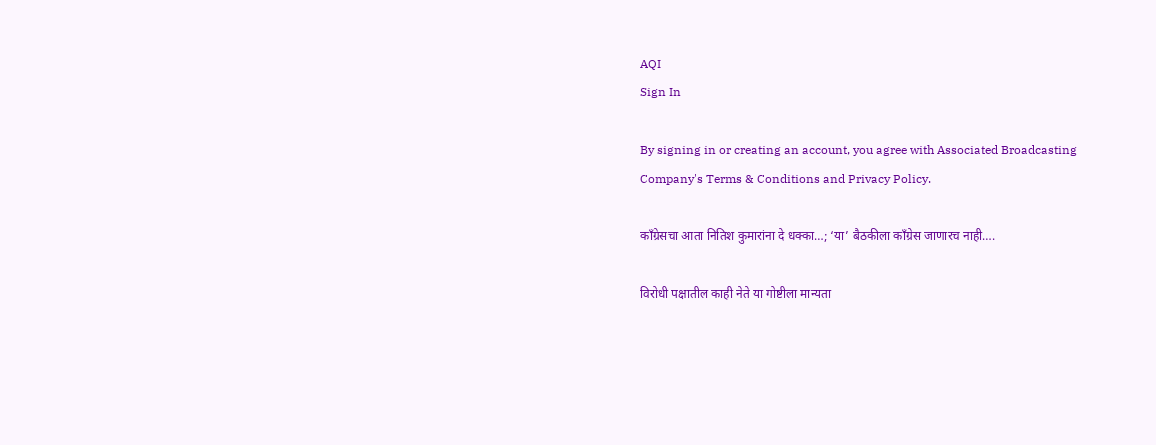AQI
Sign In

By signing in or creating an account, you agree with Associated Broadcasting Company's Terms & Conditions and Privacy Policy.

काँग्रेसचा आता नितिश कुमारांना दे धक्का…; ‘या’ बैठकीला काँग्रेस जाणारच नाही….

विरोधी पक्षातील काही नेते या गोष्टीला मान्यता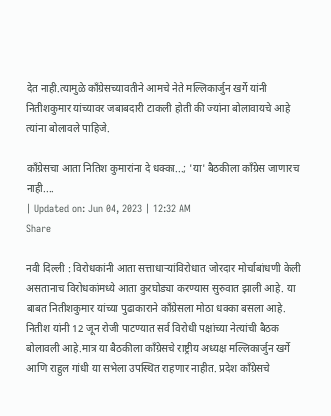देत नाही.त्यामुळे काँग्रेसच्यावतीने आमचे नेते मल्लिकार्जुन खर्गे यांनी नितीशकुमार यांच्यावर जबाबदारी टाकली होती की ज्यांना बोलावायचे आहे त्यांना बोलावले पाहिजे.

काँग्रेसचा आता नितिश कुमारांना दे धक्का...; 'या' बैठकीला काँग्रेस जाणारच नाही....
| Updated on: Jun 04, 2023 | 12:32 AM
Share

नवी दिल्ली : विरोधकांनी आता सत्ताधाऱ्यांविरोधात जोरदार मोर्चाबांधणी केली असतानाच विरोधकांमध्ये आता कुरघोड्या करण्यास सुरुवात झाली आहे. या बाबत नितीशकुमार यांच्या पुढाकाराने काँग्रेसला मोठा धक्का बसला आहे. नितीश यांनी 12 जून रोजी पाटण्यात सर्व विरोधी पक्षांच्या नेत्यांची बैठक बोलावली आहे.मात्र या बैठकीला काँग्रेसचे राष्ट्रीय अध्यक्ष मल्लिकार्जुन खर्गे आणि राहुल गांधी या सभेला उपस्थित राहणार नाहीत. प्रदेश काँग्रेसचे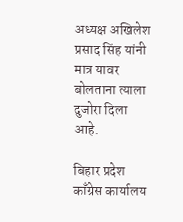अध्यक्ष अखिलेश प्रसाद सिंह यांनी मात्र यावर बोलताना त्याला दुजोरा दिला आहे.

बिहार प्रदेश काँग्रेस कार्यालय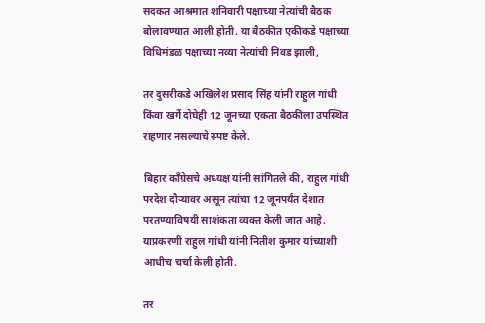सदकत आश्रमात शनिवारी पक्षाच्या नेत्यांची बैठक बोलावण्यात आली होती. या बैठकीत एकीकडे पक्षाच्या विधिमंडळ पक्षाच्या नव्या नेत्यांची निवड झाली,

तर दुसरीकडे अखिलेश प्रसाद सिंह यांनी राहुल गांधी किंवा खर्गे दोघेही 12 जूनच्या एकता बैठकीला उपस्थित राहणार नसल्याचे स्पष्ट केले.

बिहार काँग्रेसचे अध्यक्ष यांनी सांगितले की, राहुल गांधी परदेश दौऱ्यावर असून त्यांचा 12 जूनपर्यंत देशात परतण्याविषयी साशंकता व्यक्त केली जात आहे. याप्रकरणी राहुल गांधी यांनी नितीश कुमार यांच्याशी आधीच चर्चा केली होती.

तर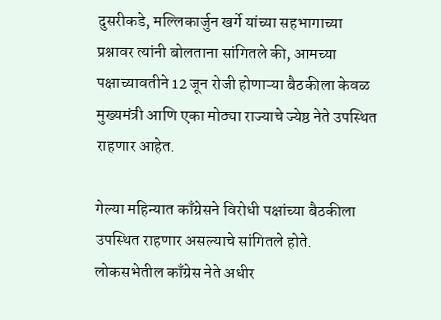दुसरीकडे, मल्लिकार्जुन खर्गे यांच्या सहभागाच्या प्रश्नावर त्यांनी बोलताना सांगितले की, आमच्या पक्षाच्यावतीने 12 जून रोजी होणाऱ्या बैठकीला केवळ मुख्यमंत्री आणि एका मोठ्या राज्याचे ज्येष्ठ नेते उपस्थित राहणार आहेत.

गेल्या महिन्यात काँग्रेसने विरोधी पक्षांच्या बैठकीला उपस्थित राहणार असल्याचे सांगितले होते. लोकसभेतील काँग्रेस नेते अधीर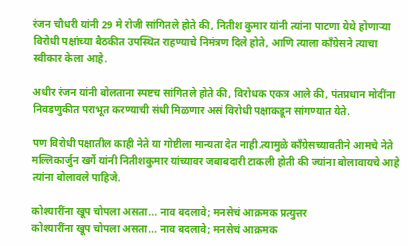रंजन चौधरी यांनी 29 मे रोजी सांगितले होते की, नितीश कुमार यांनी त्यांना पाटणा येथे होणाऱ्या विरोधी पक्षांच्या बैठकीत उपस्थित राहण्याचे निमंत्रण दिले होते, आणि त्याला काँग्रेसने त्याचा स्वीकार केला आहे.

अधीर रंजन यांनी बोलताना स्पष्टच सांगितले होते की, विरोधक एकत्र आले की, पंतप्रधान मोदींना निवडणुकीत पराभूत करण्याची संधी मिळणार असं विरोधी पक्षाकडून सांगण्यात येते.

पण विरोधी पक्षातील काही नेते या गोष्टीला मान्यता देत नाही.त्यामुळे काँग्रेसच्यावतीने आमचे नेते मल्लिकार्जुन खर्गे यांनी नितीशकुमार यांच्यावर जबाबदारी टाकली होती की ज्यांना बोलावायचे आहे त्यांना बोलावले पाहिजे.

कोश्यारींना खूप चोपला असता... नाव बदलावे; मनसेचं आक्रमक प्रत्युत्तर
कोश्यारींना खूप चोपला असता... नाव बदलावे; मनसेचं आक्रमक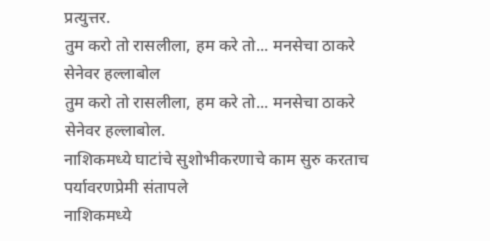प्रत्युत्तर.
तुम करो तो रासलीला, हम करे तो... मनसेचा ठाकरे सेनेवर हल्लाबोल
तुम करो तो रासलीला, हम करे तो... मनसेचा ठाकरे सेनेवर हल्लाबोल.
नाशिकमध्ये घाटांचे सुशोभीकरणाचे काम सुरु करताच पर्यावरणप्रेमी संतापले
नाशिकमध्ये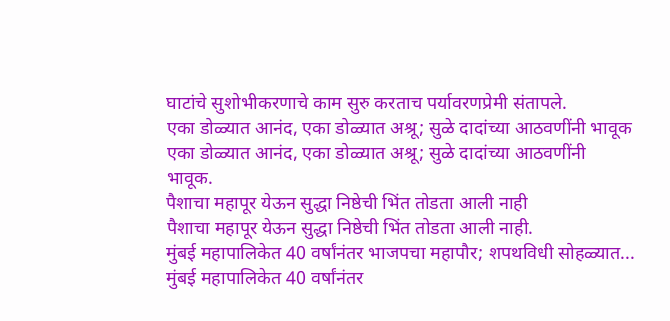घाटांचे सुशोभीकरणाचे काम सुरु करताच पर्यावरणप्रेमी संतापले.
एका डोळ्यात आनंद, एका डोळ्यात अश्रू; सुळे दादांच्या आठवणींनी भावूक
एका डोळ्यात आनंद, एका डोळ्यात अश्रू; सुळे दादांच्या आठवणींनी भावूक.
पैशाचा महापूर येऊन सुद्धा निष्ठेची भिंत तोडता आली नाही
पैशाचा महापूर येऊन सुद्धा निष्ठेची भिंत तोडता आली नाही.
मुंबई महापालिकेत 40 वर्षांनंतर भाजपचा महापौर; शपथविधी सोहळ्यात...
मुंबई महापालिकेत 40 वर्षांनंतर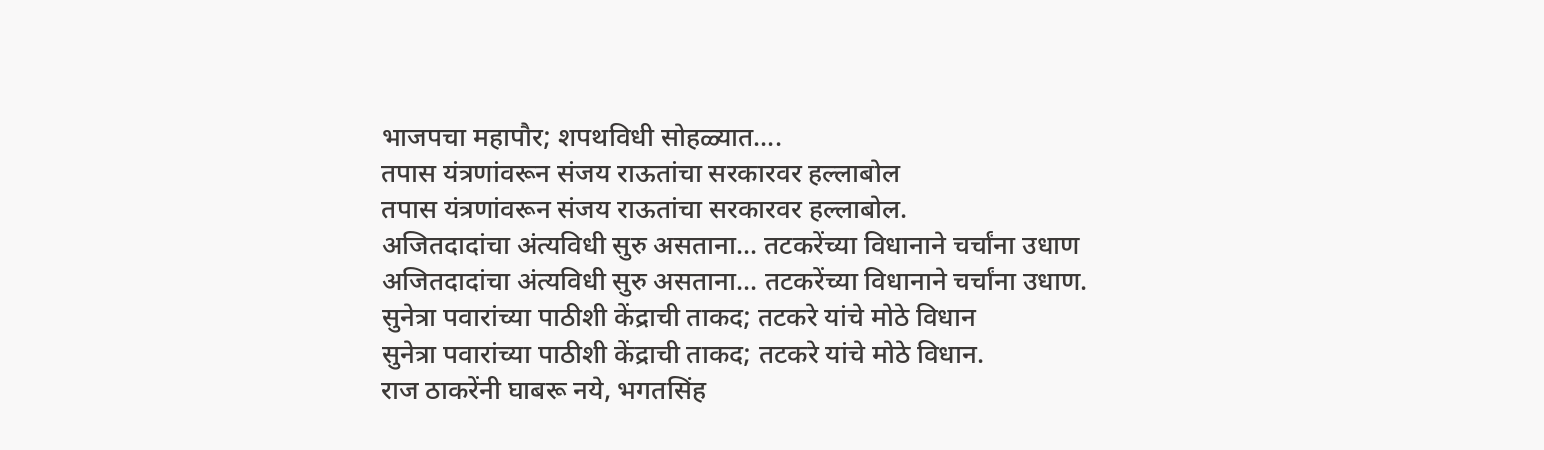भाजपचा महापौर; शपथविधी सोहळ्यात....
तपास यंत्रणांवरून संजय राऊतांचा सरकारवर हल्लाबोल
तपास यंत्रणांवरून संजय राऊतांचा सरकारवर हल्लाबोल.
अजितदादांचा अंत्यविधी सुरु असताना... तटकरेंच्या विधानाने चर्चांना उधाण
अजितदादांचा अंत्यविधी सुरु असताना... तटकरेंच्या विधानाने चर्चांना उधाण.
सुनेत्रा पवारांच्या पाठीशी केंद्राची ताकद; तटकरे यांचे मोठे विधान
सुनेत्रा पवारांच्या पाठीशी केंद्राची ताकद; तटकरे यांचे मोठे विधान.
राज ठाकरेंनी घाबरू नये, भगतसिंह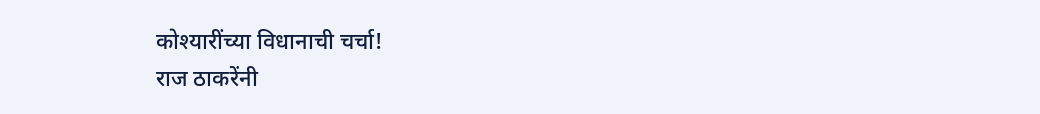कोश्यारींच्या विधानाची चर्चा!
राज ठाकरेंनी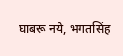घाबरू नये, भगतसिंह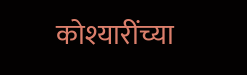कोश्यारींच्या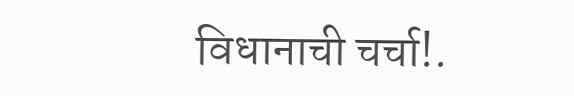विधानाची चर्चा!.